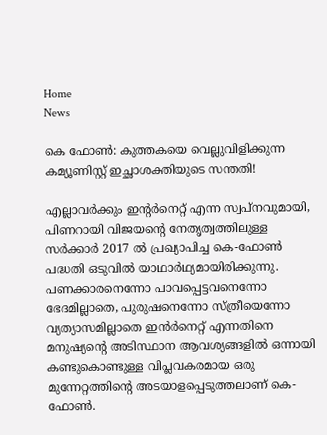Home
News

കെ ഫോൺ: കുത്തകയെ വെല്ലുവിളിക്കുന്ന കമ്യൂണിസ്റ്റ് ഇച്ഛാശക്തിയുടെ സന്തതി!

എല്ലാവർക്കും ഇന്റർനെറ്റ് എന്ന സ്വപ്നവുമായി, പിണറായി വിജയന്റെ നേതൃത്വത്തിലുള്ള സർക്കാർ 2017 ൽ പ്രഖ്യാപിച്ച കെ-ഫോൺ പദ്ധതി ഒടുവിൽ യാഥാർഥ്യമായിരിക്കുന്നു. പണക്കാരനെന്നോ പാവപ്പെട്ടവനെന്നോ ഭേദമില്ലാതെ, പുരുഷനെന്നോ സ്ത്രീയെന്നോ വ്യത്യാസമില്ലാതെ ഇൻർനെറ്റ് എന്നതിനെ മനുഷ്യന്റെ അ‌ടിസ്ഥാന ആവശ്യങ്ങളിൽ ഒന്നായി കണ്ടുകൊണ്ടുള്ള വിപ്ലവകരമായ ഒരു മുന്നേറ്റത്തിന്റെ അ‌ടയാളപ്പെടുത്തലാണ് കെ-ഫോൺ.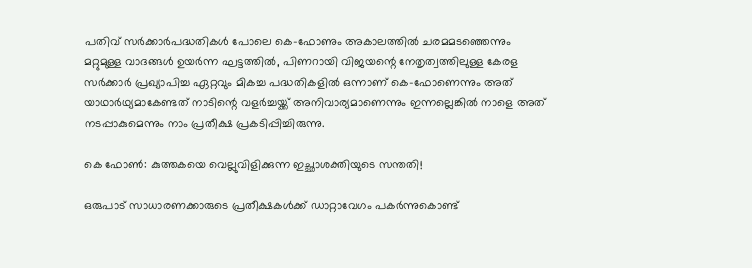പതിവ് സർക്കാർപദ്ധതികൾ പോലെ കെ-ഫോണും അ‌കാലത്തിൽ ചരമമടഞ്ഞെന്നും മറ്റുമുള്ള വാദങ്ങൾ ഉയർന്ന ഘട്ടത്തിൽ, പിണറായി വിജയന്റെ നേതൃത്വത്തിലുള്ള കേരള സർക്കാർ പ്രഖ്യാപിച്ച ഏറ്റവും മികച്ച പദ്ധതികളിൽ ഒന്നാണ് കെ-ഫോണെന്നും അ‌ത് യാഥാർഥ്യമാകേണ്ടത് നാടിന്റെ വളർച്ചയ്ക്ക് അ‌നിവാര്യമാണെന്നും ഇന്നല്ലെങ്കിൽ നാളെ അ‌ത് നടപ്പാകുമെന്നും നാം പ്രതീക്ഷ പ്രകടിപ്പിച്ചിരുന്നു.

കെ ഫോൺ: കുത്തകയെ വെല്ലുവിളിക്കുന്ന ഇച്ഛാശക്തിയുടെ സന്തതി!

ഒരുപാട് സാധാരണക്കാരുടെ പ്രതീക്ഷകൾക്ക് ഡാറ്റാവേഗം പകർന്നുകൊണ്ട്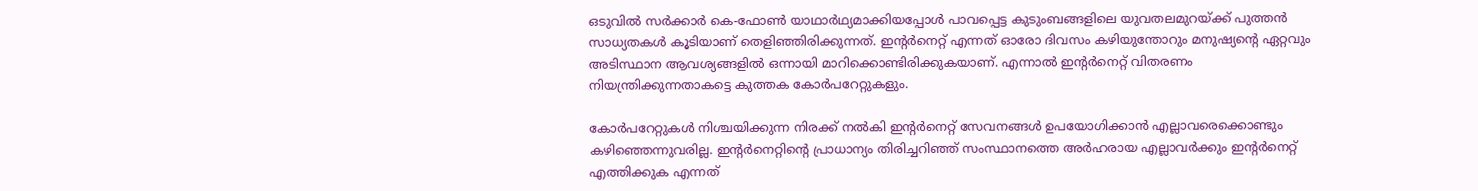ഒടുവിൽ സർക്കാർ കെ-ഫോൺ യാഥാർഥ്യമാക്കിയപ്പോൾ പാവപ്പെട്ട കുടുംബങ്ങളിലെ യുവതലമുറയ്ക്ക് പുത്തൻ സാധ്യതകൾ കൂടിയാണ് തെളിഞ്ഞിരിക്കുന്നത്. ഇന്റർനെറ്റ് എന്നത് ഓരോ ദിവസം കഴിയുന്തോറും മനുഷ്യന്റെ ഏറ്റവും അ‌ടിസ്ഥാന ആവശ്യങ്ങളിൽ ഒന്നായി മാറിക്കൊണ്ടിരിക്കുകയാണ്. എന്നാൽ ഇന്റർനെറ്റ് വിതരണം നിയന്ത്രിക്കുന്നതാകട്ടെ കുത്തക കോർപറേറ്റുകളും.

കോർപറേറ്റുകൾ നിശ്ചയിക്കുന്ന നിരക്ക് നൽകി ഇന്റർനെറ്റ് സേവനങ്ങൾ ഉപയോഗിക്കാൻ എല്ലാവരെക്കൊണ്ടും കഴിഞ്ഞെന്നുവരില്ല. ഇന്റർനെറ്റിന്റെ പ്രാധാന്യം തിരിച്ചറിഞ്ഞ് സംസ്ഥാനത്തെ അ‌ർഹരായ എല്ലാവർക്കും ഇന്റർനെറ്റ് എത്തിക്കുക എന്നത്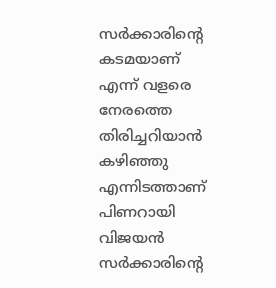സർക്കാരിന്റെ കടമയാണ് എന്ന് വളരെ നേരത്തെ തിരിച്ചറിയാൻ കഴിഞ്ഞു എന്നിടത്താണ് പിണറായി വിജയൻ സർക്കാരിന്റെ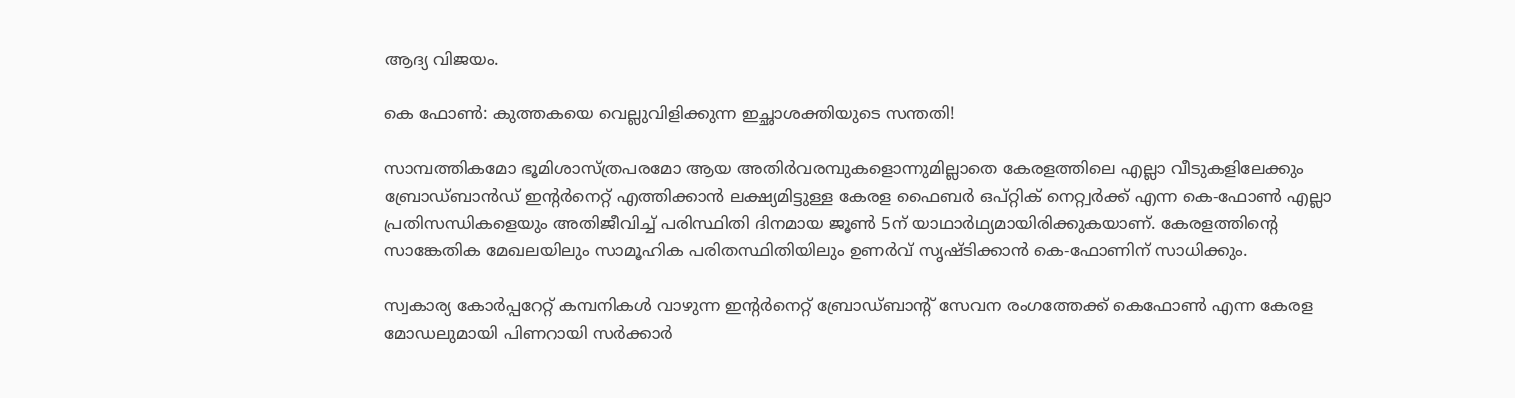ആദ്യ വിജയം.

കെ ഫോൺ: കുത്തകയെ വെല്ലുവിളിക്കുന്ന ഇച്ഛാശക്തിയുടെ സന്തതി!

സാമ്പത്തികമോ ഭൂമിശാസ്ത്രപരമോ ആയ അ‌തിർവരമ്പുകളൊന്നുമില്ലാതെ കേരളത്തിലെ എല്ലാ വീടുകളിലേക്കും ബ്രോഡ്ബാൻഡ് ഇന്റർനെറ്റ് എത്തിക്കാൻ ലക്ഷ്യമിട്ടുള്ള കേരള ഫൈബർ ഒപ്റ്റിക് നെറ്റ്വർക്ക് എന്ന കെ-ഫോൺ എല്ലാ പ്രതിസന്ധികളെയും അ‌തിജീവിച്ച് പരിസ്ഥിതി ദിനമായ ജൂൺ 5ന് യാഥാർഥ്യമായിരിക്കുകയാണ്. കേരളത്തിന്റെ സാങ്കേതിക മേഖലയിലും സാമൂഹിക പരിതസ്ഥിതിയിലും ഉണർവ് സൃഷ്ടിക്കാൻ കെ-ഫോണിന് സാധിക്കും.

സ്വകാര്യ കോർപ്പറേറ്റ് കമ്പനികൾ വാഴുന്ന ഇന്റര്‍നെറ്റ് ബ്രോഡ്ബാന്റ് സേവന രംഗത്തേക്ക് കെഫോൺ എന്ന കേരള മോഡലുമായി പിണറായി സർക്കാർ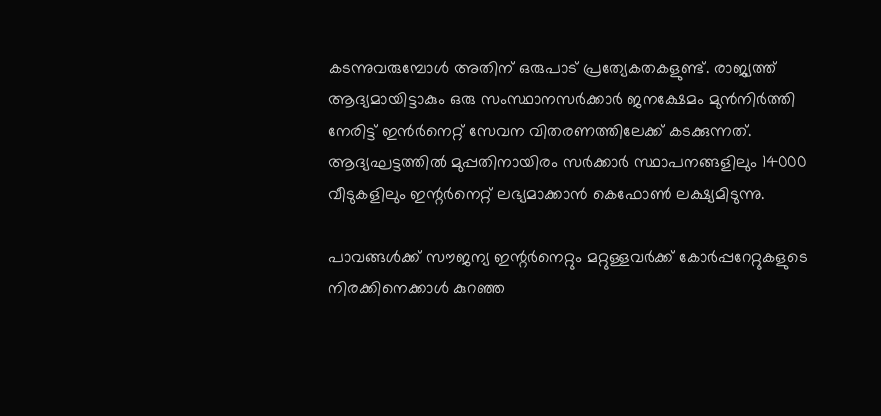കടന്നുവരുമ്പോൾ അ‌തിന് ഒരുപാട് പ്രത്യേകതകളുണ്ട്. രാജ്യത്ത് ആദ്യമായിട്ടാകും ഒരു സംസ്ഥാനസർക്കാർ ജനക്ഷേമം മുൻനിർത്തി നേരിട്ട് ഇൻർനെറ്റ് സേവന വിതരണത്തിലേക്ക് കടക്കുന്നത്. ആദ്യഘട്ടത്തിൽ മുപ്പതിനായിരം സർക്കാർ സ്ഥാപനങ്ങളിലും 14000 വീടുകളിലും ഇന്റർനെറ്റ് ലഭ്യമാക്കാൻ കെഫോൺ ലക്ഷ്യമിടുന്നു.

പാവങ്ങൾക്ക് സൗജന്യ ഇന്റർനെറ്റും മറ്റുള്ളവർക്ക് കോർപ്പറേറ്റുകളുടെ നിരക്കിനെക്കാൾ കുറഞ്ഞ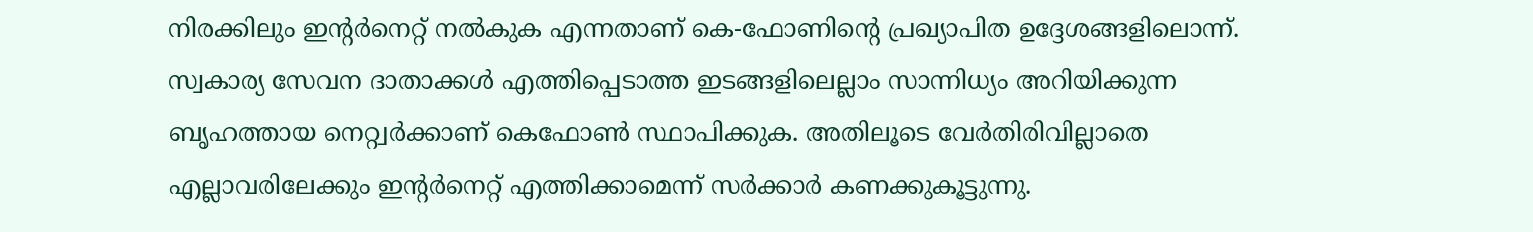നിരക്കിലും ഇന്റർനെറ്റ് നൽകുക എന്നതാണ് കെ-ഫോണിന്റെ പ്രഖ്യാപിത ഉദ്ദേശങ്ങളിലൊന്ന്. സ്വകാര്യ സേവന ദാതാക്കൾ എത്തിപ്പെടാത്ത ഇടങ്ങളിലെല്ലാം സാന്നിധ്യം അ‌റിയിക്കുന്ന ബൃഹത്തായ നെറ്റ്വർക്കാണ് കെഫോൺ സ്ഥാപിക്കുക. അ‌തിലൂടെ വേർതിരിവില്ലാതെ എല്ലാവരിലേക്കും ഇന്റർനെറ്റ് എത്തിക്കാമെന്ന് സർക്കാർ കണക്കുകൂട്ടുന്നു.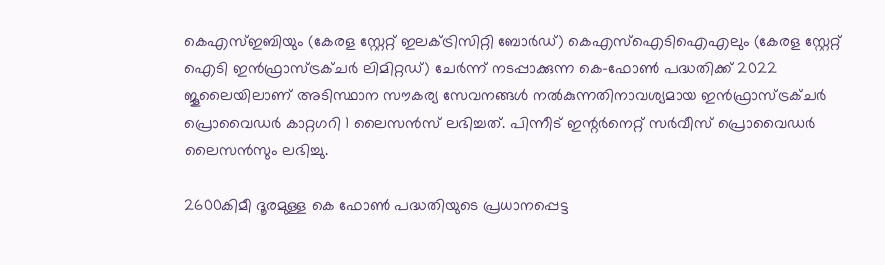കെഎസ്ഇബിയും (കേരള സ്റ്റേറ്റ് ഇലക്ട്രിസിറ്റി ബോർഡ്) കെഎസ്‌ഐടിഐഎലും (കേരള സ്റ്റേറ്റ് ഐടി ഇൻഫ്രാസ്ട്രക്ചർ ലിമിറ്റഡ്) ചേർന്ന് നടപ്പാക്കുന്ന കെ-ഫോൺ പദ്ധതിക്ക് 2022 ജൂലൈയിലാണ് അടിസ്ഥാന സൗകര്യ സേവനങ്ങൾ നൽകുന്നതിനാവശ്യമായ ഇൻഫ്രാസ്ട്രക്ചർ പ്രൊവൈഡർ കാറ്റഗറി 1 ലൈസൻസ് ലഭിച്ചത്. പിന്നീട് ഇന്റർനെറ്റ് സർവീസ് പ്രൊവൈഡർ ലൈസൻസും ലഭിച്ചു.

2600കിമീ ദൂരമുള്ള കെ ഫോൺ പദ്ധതിയുടെ പ്രധാനപ്പെട്ട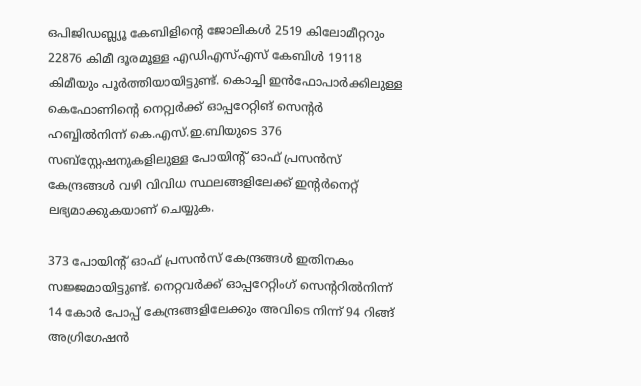ഒപിജിഡബ്ല്യൂ കേബിളിന്റെ ജോലികൾ 2519 കിലോമീറ്ററും 22876 കിമീ ദൂരമൂള്ള എഡിഎസ്എസ് കേബിൾ 19118 കിമീയും പൂർത്തിയായിട്ടുണ്ട്. കൊച്ചി ഇൻഫോപാർക്കിലുള്ള കെഫോണിന്റെ നെറ്റ്വർക്ക് ഓപ്പറേറ്റിങ് സെന്റർ ഹബ്ബിൽനിന്ന് കെ.എസ്.ഇ.ബിയുടെ 376 സബ്സ്റ്റേഷനുകളിലുള്ള പോയിന്റ് ഓഫ് പ്രസൻസ് കേന്ദ്രങ്ങൾ വഴി വിവിധ സ്ഥലങ്ങളിലേക്ക് ഇന്റർനെറ്റ് ലഭ്യമാക്കുകയാണ് ചെയ്യുക.

373 പോയിന്റ് ഓഫ് പ്രസൻസ് കേന്ദ്രങ്ങൾ ഇതിനകം സജ്ജമായിട്ടുണ്ട്. നെറ്റവർക്ക് ഓപ്പറേറ്റിംഗ് സെന്ററിൽനിന്ന് 14 കോർ പോപ്പ് കേന്ദ്രങ്ങളിലേക്കും അവിടെ നിന്ന് 94 റിങ്ങ് അഗ്രിഗേഷൻ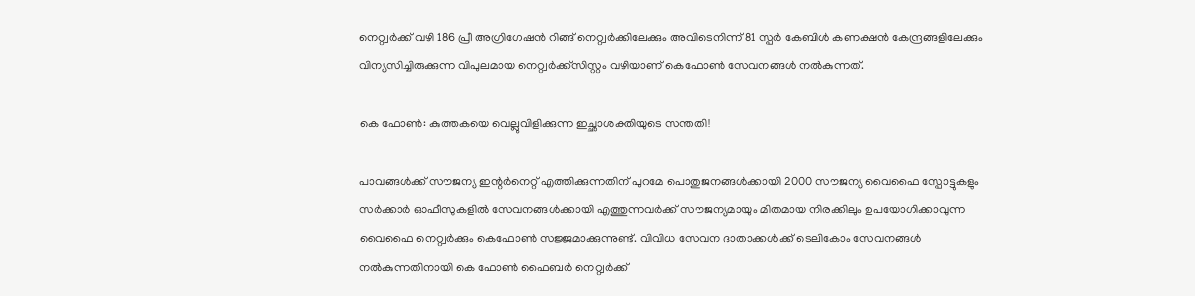നെറ്റ്വർക്ക് വഴി 186 പ്രീ അഗ്രിഗേഷൻ റിങ്ങ് നെറ്റ്വർക്കിലേക്കും അവിടെനിന്ന് 81 സ്പർ കേബിൾ കണക്ഷൻ കേന്ദ്രങ്ങളിലേക്കും വിന്യസിച്ചിരുക്കുന്ന വിപുലമായ നെറ്റ്വർക്ക്സിസ്റ്റം വഴിയാണ് കെഫോൺ സേവനങ്ങൾ നൽകുന്നത്.

കെ ഫോൺ: കുത്തകയെ വെല്ലുവിളിക്കുന്ന ഇച്ഛാശക്തിയുടെ സന്തതി!

പാവങ്ങൾക്ക് സൗജന്യ ഇന്റർനെറ്റ് എത്തിക്കുന്നതിന് പുറമേ പൊതുജനങ്ങൾക്കായി 2000 സൗജന്യ വൈഫൈ സ്പോട്ടുകളും സര്‍ക്കാര്‍ ഓഫീസുകളില്‍ സേവനങ്ങള്‍ക്കായി എത്തുന്നവര്‍ക്ക് സൗജന്യമായും മിതമായ നിരക്കിലും ഉപയോഗിക്കാവുന്ന വൈഫൈ നെറ്റ്വർക്കും കെഫോണ്‍ സജ്ജമാക്കുന്നുണ്ട്. വിവിധ സേവന ദാതാക്കള്‍ക്ക് ടെലികോം സേവനങ്ങള്‍ നല്‍കുന്നതിനായി കെ ഫോണ്‍ ഫൈബര്‍ നെറ്റ്വർക്ക്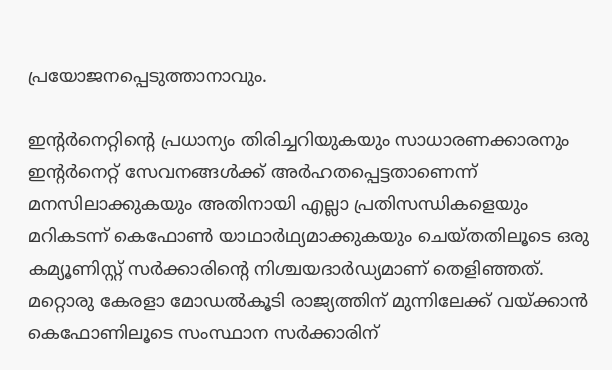പ്രയോജനപ്പെടുത്താനാവും.

ഇന്റർനെറ്റിന്റെ പ്രധാന്യം തിരിച്ചറിയുകയും സാധാരണക്കാരനും ഇന്റർനെറ്റ് സേവനങ്ങൾക്ക് അ‌ർഹതപ്പെട്ടതാണെന്ന് മനസിലാക്കുകയും അ‌തിനായി എല്ലാ പ്രതിസന്ധികളെയും മറികടന്ന് കെഫോൺ യാഥാർഥ്യമാക്കുകയും ചെയ്തതിലൂടെ ഒരു കമ്യൂണിസ്റ്റ് സർക്കാരിന്റെ നിശ്ചയദാർഡ്യമാണ് തെളിഞ്ഞത്. മറ്റൊരു കേരളാ മോഡൽകൂടി രാജ്യത്തിന് മുന്നിലേക്ക് വയ്ക്കാൻ കെഫോണിലൂടെ സംസ്ഥാന സർക്കാരിന്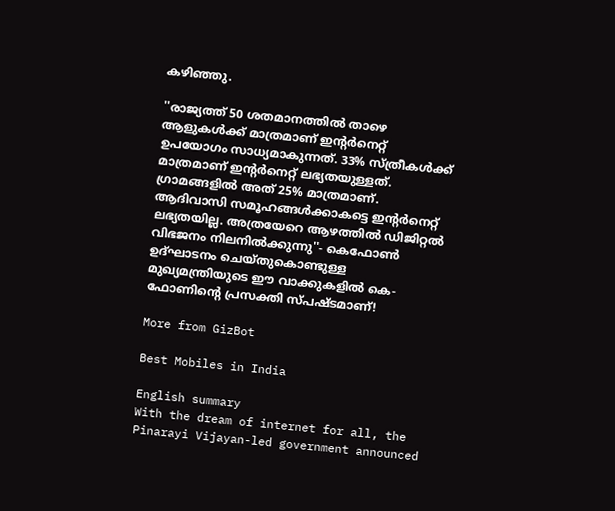കഴിഞ്ഞു.

''രാജ്യത്ത് 50 ശതമാനത്തിൽ താഴെ ആളുകൾക്ക് മാത്രമാണ് ഇന്റർനെറ്റ് ഉപയോഗം സാധ്യമാകുന്നത്. 33% സ്ത്രീകൾക്ക് മാത്രമാണ് ഇന്റർനെറ്റ് ലഭ്യതയുള്ളത്. ഗ്രാമങ്ങളിൽ അത് 25% മാത്രമാണ്. ആദിവാസി സമൂഹങ്ങൾക്കാകട്ടെ ഇന്റർനെറ്റ് ലഭ്യതയില്ല. അത്രയേറെ ആഴത്തിൽ ഡിജിറ്റൽ വിഭജനം നിലനിൽക്കുന്നു''- കെഫോൺ ഉദ്ഘാടനം ചെയ്തുകൊണ്ടുള്ള മുഖ്യമന്ത്രിയുടെ ഈ വാക്കുകളിൽ കെ-ഫോണിന്റെ പ്രസക്തി സ്പഷ്ടമാണ്!

More from GizBot

Best Mobiles in India

English summary
With the dream of internet for all, the Pinarayi Vijayan-led government announced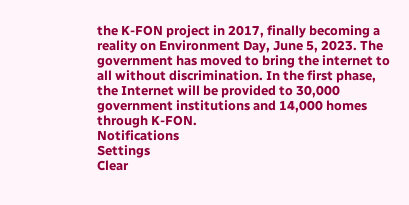the K-FON project in 2017, finally becoming a reality on Environment Day, June 5, 2023. The government has moved to bring the internet to all without discrimination. In the first phase, the Internet will be provided to 30,000 government institutions and 14,000 homes through K-FON.
Notifications
Settings
Clear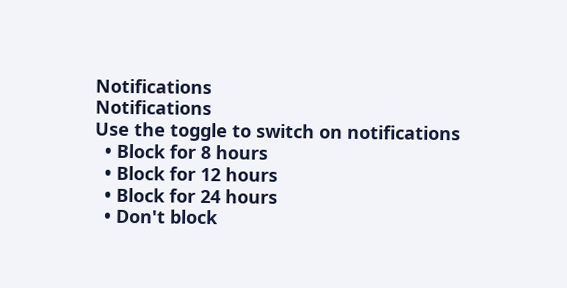Notifications
Notifications
Use the toggle to switch on notifications
  • Block for 8 hours
  • Block for 12 hours
  • Block for 24 hours
  • Don't block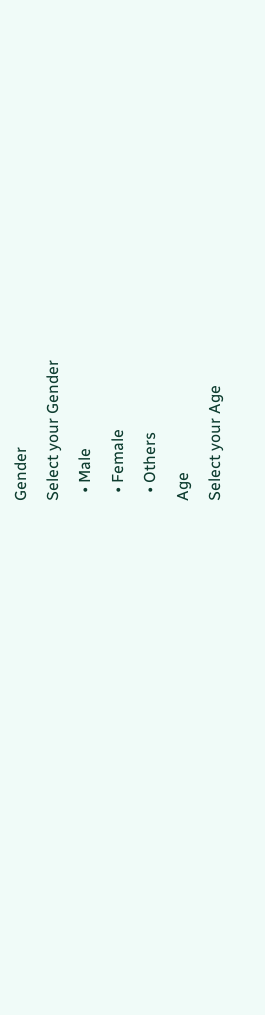Gender
Select your Gender
  • Male
  • Female
  • Others
Age
Select your Age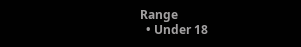Range
  • Under 18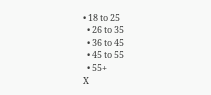• 18 to 25
  • 26 to 35
  • 36 to 45
  • 45 to 55
  • 55+
X